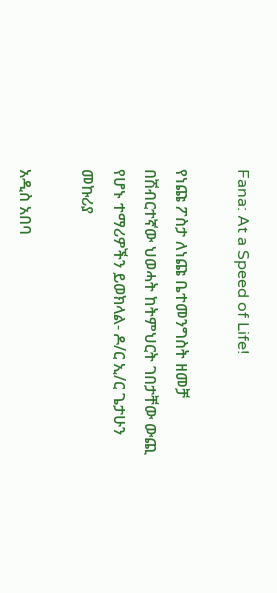Fana: At a Speed of Life!

የነጩ ፖስታ ለነጩ ቤተመንግስት ዘመቻ በሽብርተኛው ህወሓት ከትምህርት ገበታቸው ውጪ የሆኑ ተማሪዎችን ይወክላል- ዶ/ር ኢ/ር ጌታሁን መኩሪያ

አዲስ አበባ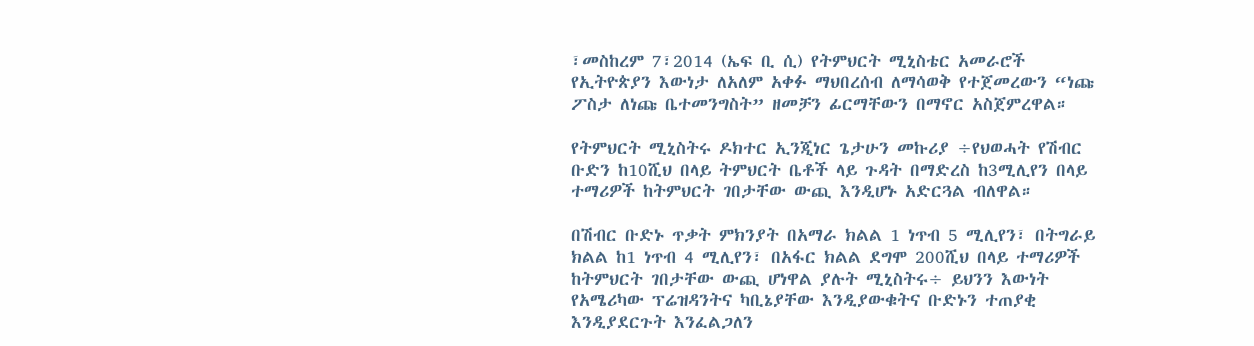፣መስከረም 7፣2014 (ኤፍ ቢ ሲ) የትምህርት ሚኒስቴር አመራሮች የኢትዮጵያን እውነታ ለአለም አቀፉ ማህበረሰብ ለማሳወቅ የተጀመረውን “ነጩ ፖስታ ለነጩ ቤተመንግስት” ዘመቻን ፊርማቸውን በማኖር አስጀምረዋል።

የትምህርት ሚኒስትሩ ዶክተር ኢንጂነር ጌታሁን መኩሪያ ÷የህወሓት የሽብር ቡድን ከ10ሺህ በላይ ትምህርት ቤቶች ላይ ጉዳት በማድረስ ከ3ሚሊየን በላይ ተማሪዎች ከትምህርት ገበታቸው ውጪ እንዲሆኑ አድርጓል ብለዋል።

በሽብር ቡድኑ ጥቃት ምክንያት በአማራ ክልል 1 ነጥብ 5 ሚሊየን፣ በትግራይ ክልል ከ1 ነጥብ 4 ሚሊየን፣ በአፋር ክልል ደግሞ 200ሺህ በላይ ተማሪዎች ከትምህርት ገበታቸው ውጪ ሆነዋል ያሉት ሚኒስትሩ÷ ይህንን እውነት የአሜሪካው ፕሬዝዳንትና ካቢኔያቸው እንዲያውቁትና ቡድኑን ተጠያቂ እንዲያደርጉት እንፈልጋለን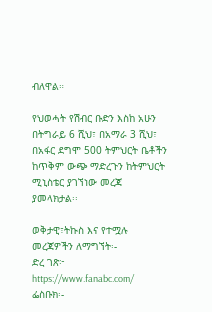ብለዋል።

የህወሓት የሽብር ቡድን እስከ አሁን በትግራይ 6 ሺህ፣ በአማራ 3 ሺህ፣ በአፋር ደግሞ 500 ትምህርት ቤቶችን ከጥቅም ውጭ ማድረጉን ከትምህርት ሚኒስቴር ያገኘነው መረጃ ያመላክታል፡፡

ወቅታዊ፣ትኩስ እና የተሟሉ መረጃዎችን ለማግኘት፡-
ድረ ገጽ፦ https://www.fanabc.com/
ፌስቡክ፡-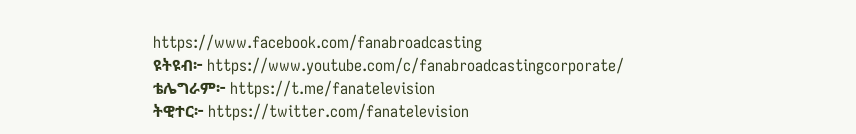https://www.facebook.com/fanabroadcasting
ዩትዩብ፦ https://www.youtube.com/c/fanabroadcastingcorporate/
ቴሌግራም፦ https://t.me/fanatelevision
ትዊተር፦ https://twitter.com/fanatelevision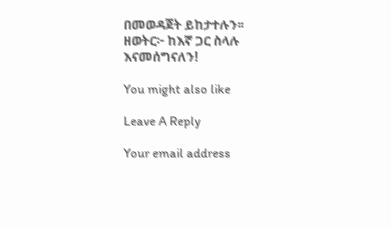በመወዳጀት ይከታተሉን፡፡
ዘወትር፦ ከእኛ ጋር ስላሉ እናመሰግናለን!

You might also like

Leave A Reply

Your email address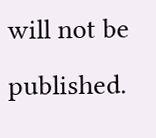will not be published.